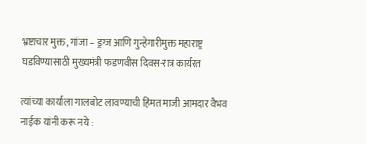भ्रष्टाचार मुक्त, गांजा – ड्रग्ज आणि गुन्हेगारीमुक्त महाराष्ट्र घडविण्यासाठी मुख्यमंत्री फडणवीस दिवस-रात्र कार्यरत

त्यांच्या कार्याला गालबोट लावण्याची हिंमत माजी आमदार वैभव नाईक यांनी करू नये :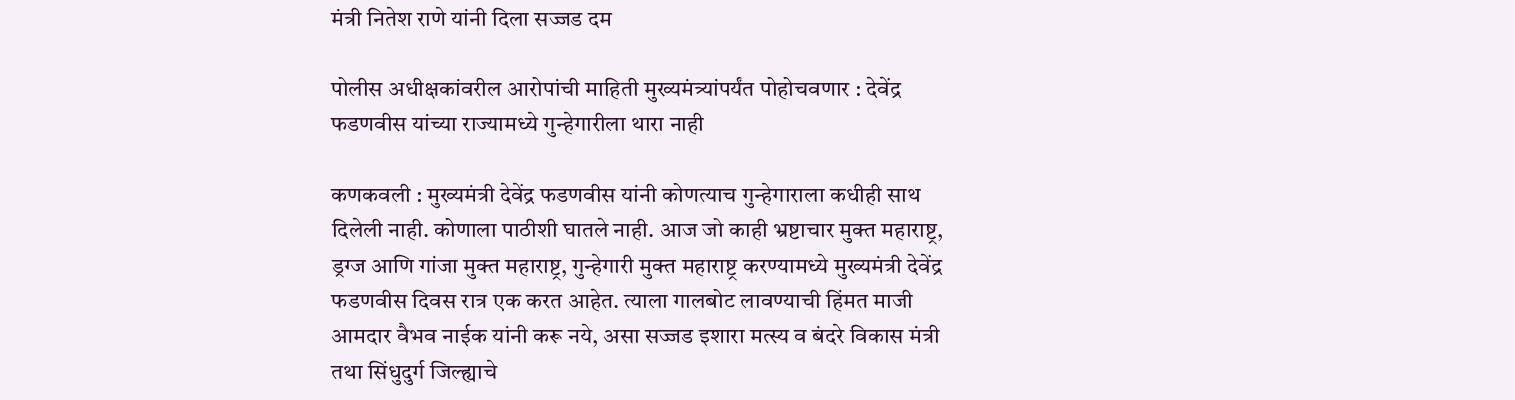मंत्री नितेश राणे यांनी दिला सज्जड दम

पोलीस अधीक्षकांवरील आरोपांची माहिती मुख्यमंत्र्यांपर्यंत पोहोचवणार : देवेंद्र फडणवीस यांच्या राज्यामध्ये गुन्हेगारीला थारा नाही

कणकवली : मुख्यमंत्री देवेंद्र फडणवीस यांनी कोणत्याच गुन्हेगाराला कधीही साथ दिलेली नाही. कोणाला पाठीशी घातले नाही. आज जो काही भ्रष्टाचार मुक्त महाराष्ट्र, ड्रग्ज आणि गांजा मुक्त महाराष्ट्र, गुन्हेगारी मुक्त महाराष्ट्र करण्यामध्ये मुख्यमंत्री देवेंद्र फडणवीस दिवस रात्र एक करत आहेत. त्याला गालबोट लावण्याची हिंमत माजी आमदार वैभव नाईक यांनी करू नये, असा सज्जड इशारा मत्स्य व बंदरे विकास मंत्री तथा सिंधुदुर्ग जिल्ह्याचे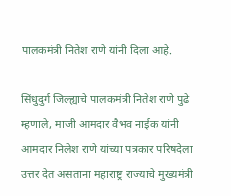पालकमंत्री नितेश राणे यांनी दिला आहे.

सिंधुदुर्ग जिल्ह्याचे पालकमंत्री नितेश राणे पुढे म्हणाले, माजी आमदार वैभव नाईक यांनी आमदार निलेश राणे यांच्या पत्रकार परिषदेला उत्तर देत असताना महाराष्ट्र राज्याचे मुख्यमंत्री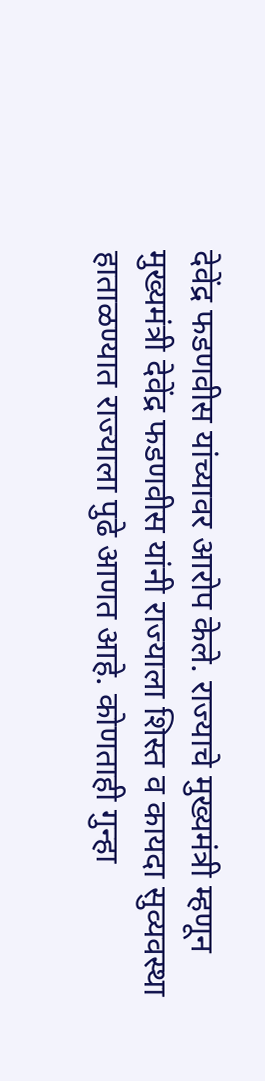देवेंद्र फडणवीस यांच्यावर आरोप केले. राज्याचे मुख्यमंत्री म्हणून मुख्यमंत्री देवेंद्र फडणवीस यांनी राज्याला शिस्त व कायदा सुव्यवस्था हाताळण्यात राज्याला पुढे आणत आहे. कोणताही गुन्हा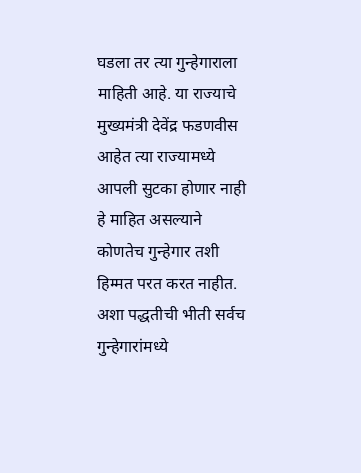घडला तर त्या गुन्हेगाराला माहिती आहे. या राज्याचे मुख्यमंत्री देवेंद्र फडणवीस आहेत त्या राज्यामध्ये आपली सुटका होणार नाही हे माहित असल्याने कोणतेच गुन्हेगार तशी हिम्मत परत करत नाहीत. अशा पद्धतीची भीती सर्वच गुन्हेगारांमध्ये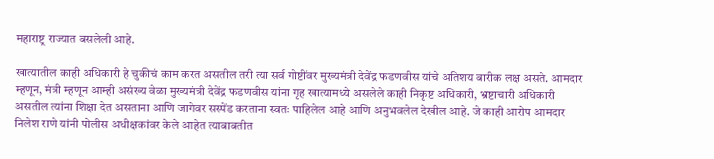महाराष्ट्र राज्यात बसलेली आहे.

खात्यातील काही अधिकारी हे चुकीचं काम करत असतील तरी त्या सर्व गोष्टींवर मुख्यमंत्री देवेंद्र फडणवीस यांचे अतिशय बारीक लक्ष असते. आमदार म्हणून, मंत्री म्हणून आम्ही असंख्य वेळा मुख्यमंत्री देवेंद्र फडणवीस यांना गृह खात्यामध्ये असलेले काही निकृष्ट अधिकारी, भ्रष्टाचारी अधिकारी असतील त्यांना शिक्षा देत असताना आणि जागेवर सस्पेंड करताना स्वतः पाहिलेल आहे आणि अनुभवलेल देखील आहे. जे काही आरोप आमदार निलेश राणे यांनी पोलीस अधीक्षकांवर केले आहेत त्याबाबतीत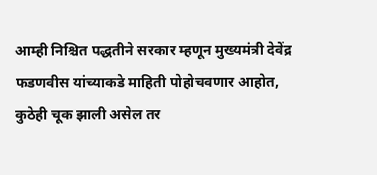आम्ही निश्चित पद्धतीने सरकार म्हणून मुख्यमंत्री देवेंद्र फडणवीस यांच्याकडे माहिती पोहोचवणार आहोत, कुठेही चूक झाली असेल तर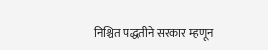निश्चित पद्धतीने सरकार म्हणून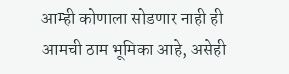आम्ही कोणाला सोडणार नाही ही आमची ठाम भूमिका आहे, असेही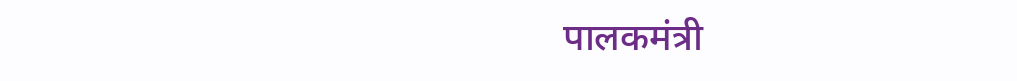पालकमंत्री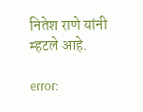नितेश राणे यांनी म्हटले आहे.

error: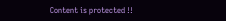Content is protected !!